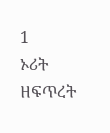1
ኦሪት ዘፍጥረት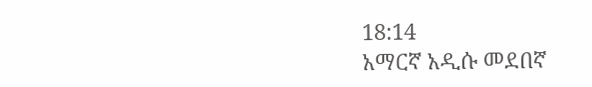18:14
አማርኛ አዲሱ መደበኛ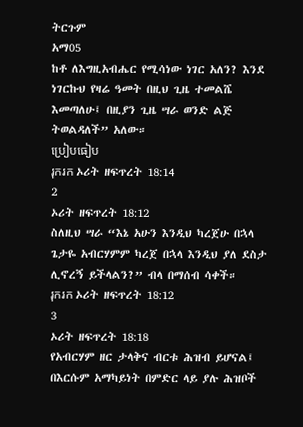ትርጉም
አማ05
ከቶ ለእግዚአብሔር የሚሳነው ነገር አለን? እንደ ነገርኩህ የዛሬ ዓመት በዚህ ጊዜ ተመልሼ እመጣለሁ፤ በዚያን ጊዜ ሣራ ወንድ ልጅ ትወልዳለች” አለው።
ប្រៀបធៀប
រុករក ኦሪት ዘፍጥረት 18:14
2
ኦሪት ዘፍጥረት 18:12
ስለዚህ ሣራ “እኔ አሁን እንዲህ ካረጀሁ በኋላ ጌታዬ አብርሃምም ካረጀ በኋላ እንዲህ ያለ ደስታ ሊኖረኝ ይችላልን?” ብላ በማሰብ ሳቀች።
រុករក ኦሪት ዘፍጥረት 18:12
3
ኦሪት ዘፍጥረት 18:18
የአብርሃም ዘር ታላቅና ብርቱ ሕዝብ ይሆናል፤ በእርሱም አማካይነት በምድር ላይ ያሉ ሕዝቦች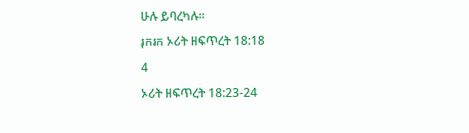ሁሉ ይባረካሉ።
រុករក ኦሪት ዘፍጥረት 18:18
4
ኦሪት ዘፍጥረት 18:23-24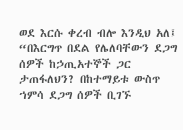ወደ እርሱ ቀረብ ብሎ እንዲህ አለ፤ “በእርግጥ በደል የሌለባቸውን ደጋግ ሰዎች ከኃጢአተኞች ጋር ታጠፋለህን? በከተማይቱ ውስጥ ኀምሳ ደጋግ ሰዎች ቢገኙ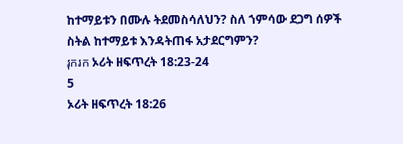ከተማይቱን በሙሉ ትደመስሳለህን? ስለ ኀምሳው ደጋግ ሰዎች ስትል ከተማይቱ እንዳትጠፋ አታደርግምን?
រុករក ኦሪት ዘፍጥረት 18:23-24
5
ኦሪት ዘፍጥረት 18:26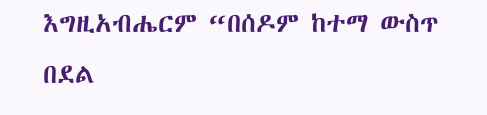እግዚአብሔርም “በሰዶም ከተማ ውስጥ በደል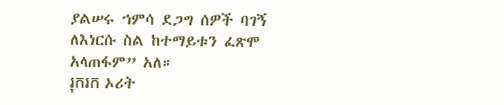ያልሠሩ ኀምሳ ደጋግ ሰዎች ባገኝ ለእነርሱ ስል ከተማይቱን ፈጽሞ አላጠፋም” አለ።
រុករក ኦሪት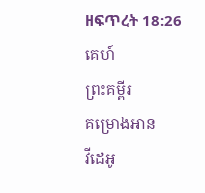ዘፍጥረት 18:26
គេហ៍
ព្រះគម្ពីរ
គម្រោងអាន
វីដេអូ